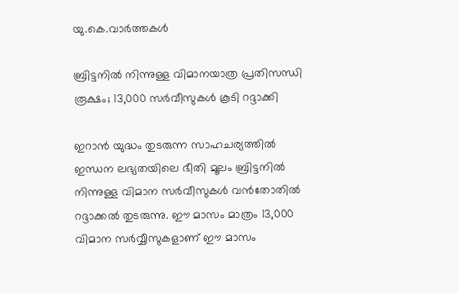യു.കെ.വാര്‍ത്തകള്‍

ബ്രിട്ടനില്‍ നിന്നുള്ള വിമാനയാത്ര പ്രതിസന്ധി രൂക്ഷം; 13,000 സര്‍വീസുകള്‍ കൂടി റദ്ദാക്കി

ഇറാന്‍ യുദ്ധം തുടരുന്ന സാഹചര്യത്തില്‍ ഇന്ധന ലഭ്യതയിലെ ഭീതി മൂലം ബ്രിട്ടനില്‍ നിന്നുള്ള വിമാന സര്‍വീസുകള്‍ വന്‍തോതില്‍ റദ്ദാക്കല്‍ തുടരുന്നു. ഈ മാസം മാത്രം 13,000 വിമാന സര്‍വ്വീസുകളാണ് ഈ മാസം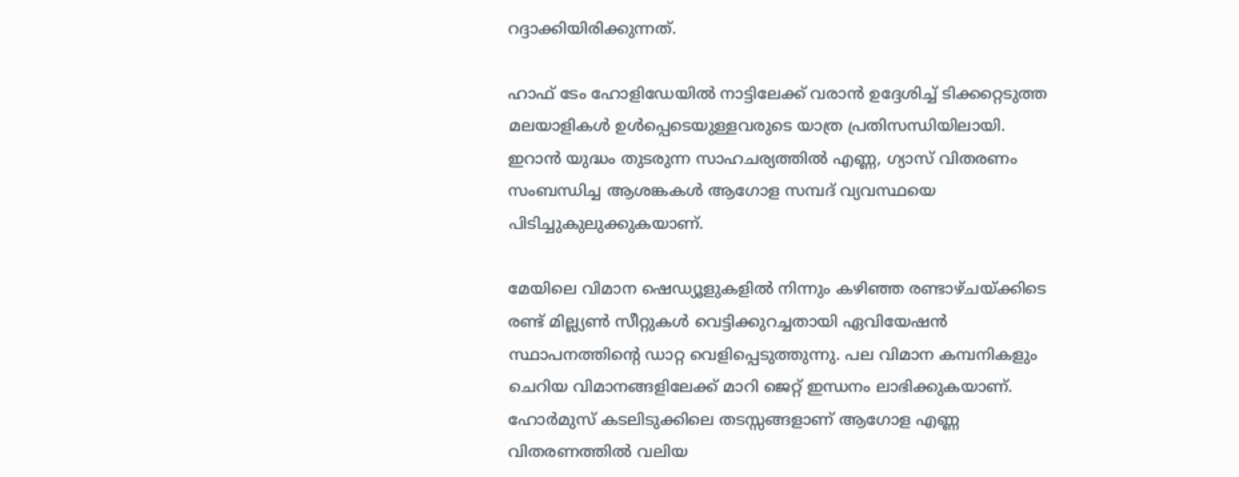റദ്ദാക്കിയിരിക്കുന്നത്.

ഹാഫ് ടേം ഹോളിഡേയില്‍ നാട്ടിലേക്ക് വരാന്‍ ഉദ്ദേശിച്ച് ടിക്കറ്റെടുത്ത മലയാളികള്‍ ഉള്‍പ്പെടെയുള്ളവരുടെ യാത്ര പ്രതിസന്ധിയിലായി. ഇറാന്‍ യുദ്ധം തുടരുന്ന സാഹചര്യത്തില്‍ എണ്ണ, ഗ്യാസ് വിതരണം സംബന്ധിച്ച ആശങ്കകള്‍ ആഗോള സമ്പദ് വ്യവസ്ഥയെ പിടിച്ചുകുലുക്കുകയാണ്.

മേയിലെ വിമാന ഷെഡ്യൂളുകളില്‍ നിന്നും കഴിഞ്ഞ രണ്ടാഴ്ചയ്ക്കിടെ രണ്ട് മില്ല്യണ്‍ സീറ്റുകള്‍ വെട്ടിക്കുറച്ചതായി ഏവിയേഷന്‍ സ്ഥാപനത്തിന്റെ ഡാറ്റ വെളിപ്പെടുത്തുന്നു. പല വിമാന കമ്പനികളും ചെറിയ വിമാനങ്ങളിലേക്ക് മാറി ജെറ്റ് ഇന്ധനം ലാഭിക്കുകയാണ്. ഹോര്‍മുസ് കടലിടുക്കിലെ തടസ്സങ്ങളാണ് ആഗോള എണ്ണ വിതരണത്തില്‍ വലിയ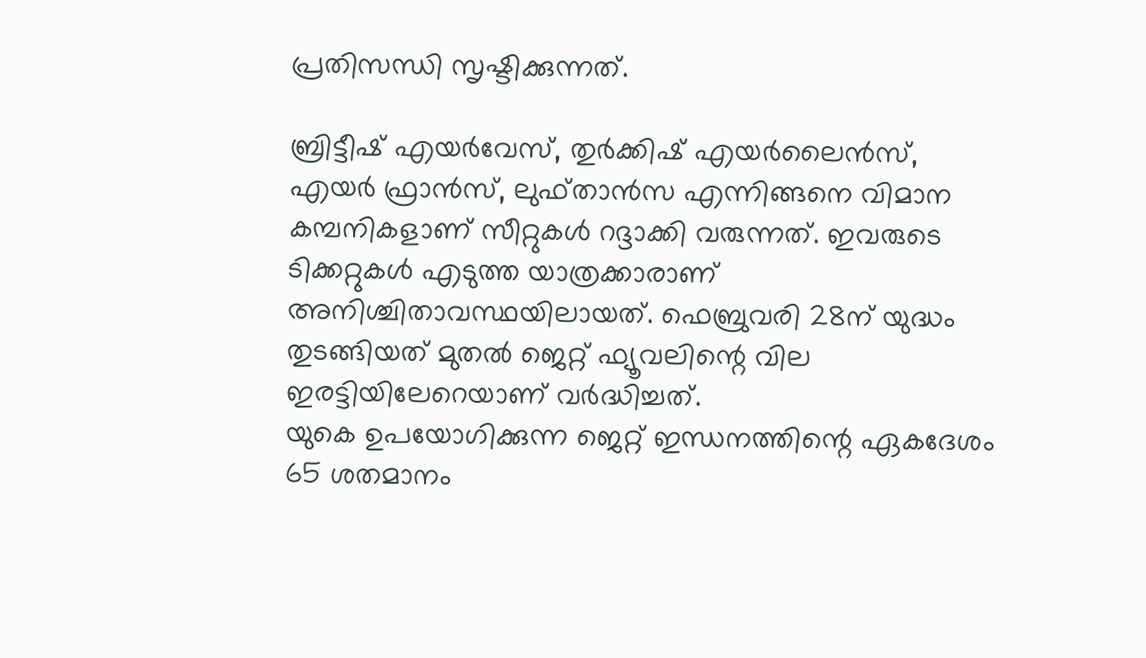പ്രതിസന്ധി സൃഷ്ടിക്കുന്നത്.

ബ്രിട്ടീഷ് എയര്‍വേസ്, തുര്‍ക്കിഷ് എയര്‍ലൈന്‍സ്, എയര്‍ ഫ്രാന്‍സ്, ലുഫ്താന്‍സ എന്നിങ്ങനെ വിമാന കമ്പനികളാണ് സീറ്റുകള്‍ റദ്ദാക്കി വരുന്നത്. ഇവരുടെ ടിക്കറ്റുകള്‍ എടുത്ത യാത്രക്കാരാണ് അനിശ്ചിതാവസ്ഥയിലായത്. ഫെബ്രുവരി 28ന് യുദ്ധം തുടങ്ങിയത് മുതല്‍ ജെറ്റ് ഫ്യൂവലിന്റെ വില ഇരട്ടിയിലേറെയാണ് വര്‍ദ്ധിച്ചത്.
യുകെ ഉപയോഗിക്കുന്ന ജെറ്റ് ഇന്ധനത്തിന്റെ ഏകദേശം 65 ശതമാനം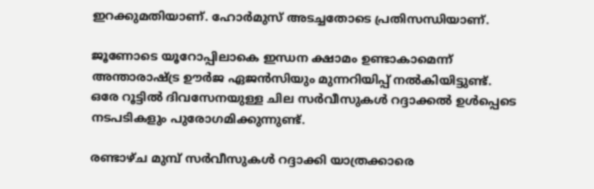ഇറക്കുമതിയാണ്. ഹോര്‍മുസ് അടച്ചതോടെ പ്രതിസന്ധിയാണ്.

ജൂണോടെ യൂറോപ്പിലാകെ ഇന്ധന ക്ഷാമം ഉണ്ടാകാമെന്ന് അന്താരാഷ്ട്ര ഊര്‍ജ ഏജന്‍സിയും മുന്നറിയിപ്പ് നല്‍കിയിട്ടുണ്ട്. ഒരേ റൂട്ടില്‍ ദിവസേനയുള്ള ചില സര്‍വീസുകള്‍ റദ്ദാക്കല്‍ ഉള്‍പ്പെടെ നടപടികളും പുരോഗമിക്കുന്നുണ്ട്.

രണ്ടാഴ്ച മുമ്പ് സര്‍വീസുകള്‍ റദ്ദാക്കി യാത്രക്കാരെ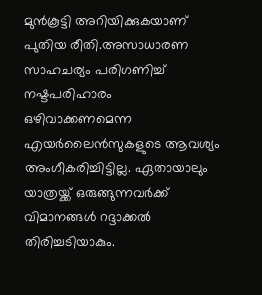മുന്‍കൂട്ടി അറിയിക്കുകയാണ് പുതിയ രീതി.അസാധാരണ സാഹചര്യം പരിഗണിച്ച് നഷ്ടപരിഹാരം ഒഴിവാക്കണമെന്ന എയര്‍ലൈന്‍സുകളുടെ ആവശ്യം അംഗീകരിച്ചിട്ടില്ല. ഏതായാലും യാത്രയ്ക്ക് ഒരുങ്ങുന്നവര്‍ക്ക് വിമാനങ്ങള്‍ റദ്ദാക്കല്‍ തിരിച്ചടിയാകും.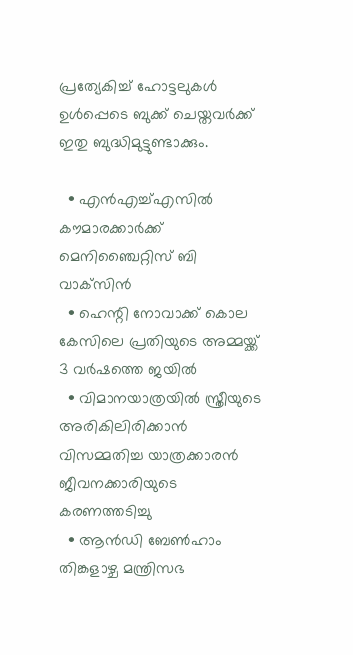പ്രത്യേകിച്ച് ഹോട്ടലുകള്‍ ഉള്‍പ്പെടെ ബുക്ക് ചെയ്തവര്‍ക്ക് ഇതു ബുദ്ധിമുട്ടുണ്ടാക്കും.

  • എന്‍എച്ച്എസില്‍ കൗമാരക്കാര്‍ക്ക് മെനിഞ്ചൈറ്റിസ് ബി വാക്‌സിന്‍
  • ഹെന്റി നോവാക്ക് കൊല കേസിലെ പ്രതിയുടെ അമ്മയ്ക്ക് 3 വര്‍ഷത്തെ ജയില്‍
  • വിമാനയാത്രയില്‍ സ്ത്രീയുടെ അരികിലിരിക്കാന്‍ വിസമ്മതിച്ച യാത്രക്കാരന്‍ ജീവനക്കാരിയുടെ കരണത്തടിച്ചു
  • ആന്‍ഡി ബേണ്‍ഹാം തിങ്കളാഴ്ച മന്ത്രിസഭ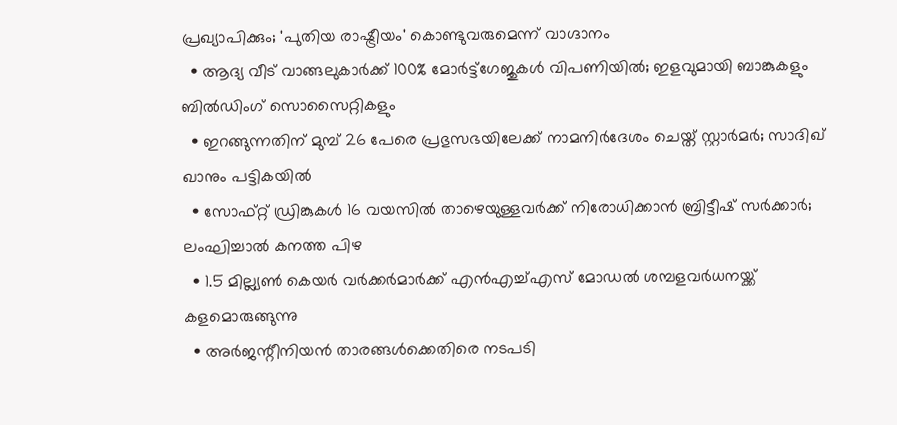പ്രഖ്യാപിക്കും; 'പുതിയ രാഷ്ട്രീയം' കൊണ്ടുവരുമെന്ന് വാഗ്ദാനം
  • ആദ്യ വീട് വാങ്ങലുകാര്‍ക്ക് 100% മോര്‍ട്ട്‌ഗേജുകള്‍ വിപണിയില്‍; ഇളവുമായി ബാങ്കുകളും ബില്‍ഡിംഗ് സൊസൈറ്റികളും
  • ഇറങ്ങുന്നതിന് മുമ്പ് 26 പേരെ പ്രഭുസഭയിലേക്ക് നാമനിര്‍ദേശം ചെയ്ത് സ്റ്റാര്‍മര്‍; സാദിഖ് ഖാനും പട്ടികയില്‍
  • സോഫ്റ്റ് ഡ്രിങ്കുകള്‍ 16 വയസില്‍ താഴെയുള്ളവര്‍ക്ക് നിരോധിക്കാന്‍ ബ്രിട്ടീഷ് സര്‍ക്കാര്‍; ലംഘിച്ചാല്‍ കനത്ത പിഴ
  • 1.5 മില്ല്യണ്‍ കെയര്‍ വര്‍ക്കര്‍മാര്‍ക്ക് എന്‍എച്ച്എസ് മോഡല്‍ ശമ്പളവര്‍ധനയ്ക്ക് കളമൊരുങ്ങുന്നു
  • അര്‍ജന്റീനിയന്‍ താരങ്ങള്‍ക്കെതിരെ നടപടി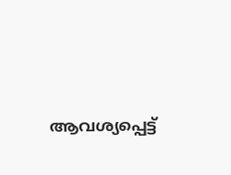ആവശ്യപ്പെട്ട്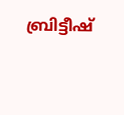ബ്രിട്ടീഷ്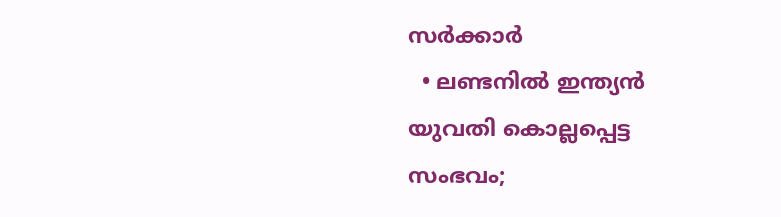സര്‍ക്കാര്‍
  • ലണ്ടനില്‍ ഇന്ത്യന്‍ യുവതി കൊല്ലപ്പെട്ട സംഭവം;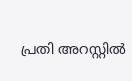പ്രതി അറസ്റ്റില്‍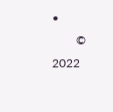•
        © 2022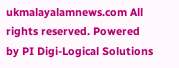ukmalayalamnews.com All rights reserved. Powered by PI Digi-Logical Solutions